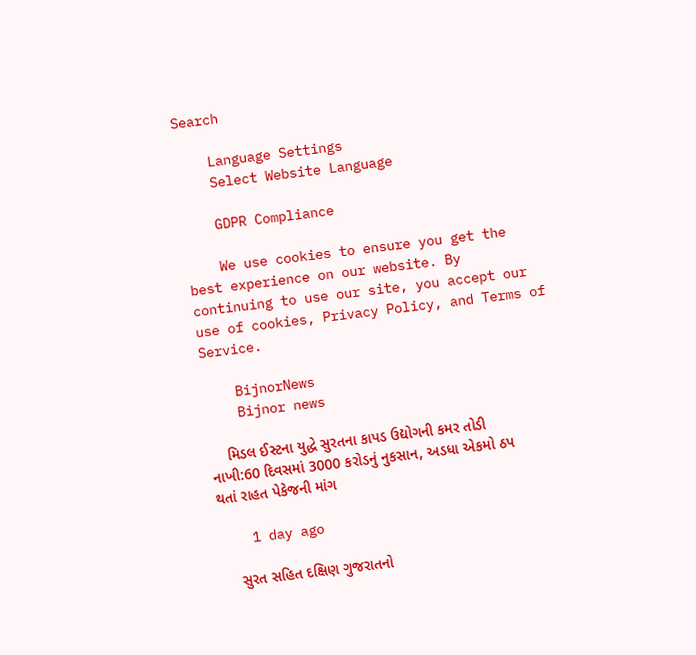Search

    Language Settings
    Select Website Language

    GDPR Compliance

    We use cookies to ensure you get the best experience on our website. By continuing to use our site, you accept our use of cookies, Privacy Policy, and Terms of Service.

    BijnorNews
    Bijnor news

    મિડલ ઈસ્ટના યુદ્ધે સુરતના કાપડ ઉદ્યોગની કમર તોડી નાખી:60 દિવસમાં 3000 કરોડનું નુકસાન, અડધા એકમો ઠપ થતાં રાહત પેકેજની માંગ

    1 day ago

    સુરત સહિત દક્ષિણ ગુજરાતનો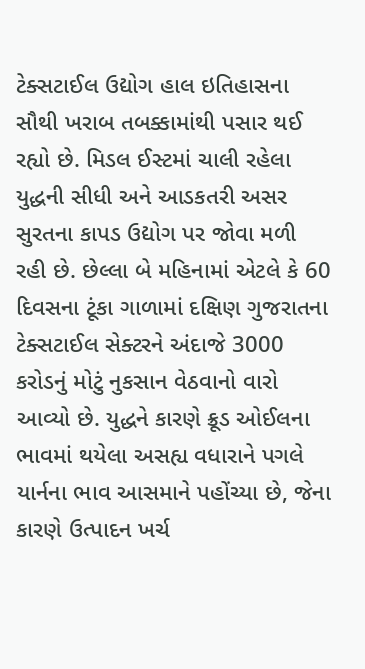ટેક્સટાઈલ ઉદ્યોગ હાલ ઇતિહાસના સૌથી ખરાબ તબક્કામાંથી પસાર થઈ રહ્યો છે. મિડલ ઈસ્ટમાં ચાલી રહેલા યુદ્ધની સીધી અને આડકતરી અસર સુરતના કાપડ ઉદ્યોગ પર જોવા મળી રહી છે. છેલ્લા બે મહિનામાં એટલે કે 60 દિવસના ટૂંકા ગાળામાં દક્ષિણ ગુજરાતના ટેક્સટાઈલ સેક્ટરને અંદાજે 3000 કરોડનું મોટું નુકસાન વેઠવાનો વારો આવ્યો છે. યુદ્ધને કારણે ક્રૂડ ઓઈલના ભાવમાં થયેલા અસહ્ય વધારાને પગલે યાર્નના ભાવ આસમાને પહોંચ્યા છે, જેના કારણે ઉત્પાદન ખર્ચ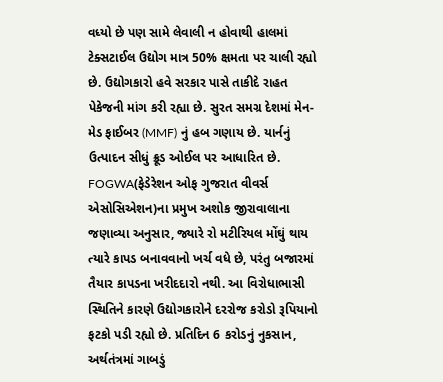વધ્યો છે પણ સામે લેવાલી ન હોવાથી હાલમાં ટેક્સટાઈલ ઉદ્યોગ માત્ર 50% ક્ષમતા પર ચાલી રહ્યો છે. ઉદ્યોગકારો હવે સરકાર પાસે તાકીદે રાહત પેકેજની માંગ કરી રહ્યા છે. સુરત સમગ્ર દેશમાં મેન-મેડ ફાઈબર (MMF) નું હબ ગણાય છે. યાર્નનું ઉત્પાદન સીધું ક્રૂડ ઓઈલ પર આધારિત છે. FOGWA(ફેડેરેશન ઓફ ગુજરાત વીવર્સ એસોસિએશન)ના પ્રમુખ અશોક જીરાવાલાના જણાવ્યા અનુસાર, જ્યારે રો મટીરિયલ મોંઘું થાય ત્યારે કાપડ બનાવવાનો ખર્ચ વધે છે, પરંતુ બજારમાં તૈયાર કાપડના ખરીદદારો નથી. આ વિરોધાભાસી સ્થિતિને કારણે ઉદ્યોગકારોને દરરોજ કરોડો રૂપિયાનો ફટકો પડી રહ્યો છે. પ્રતિદિન 6 કરોડનું નુકસાન, અર્થતંત્રમાં ગાબડું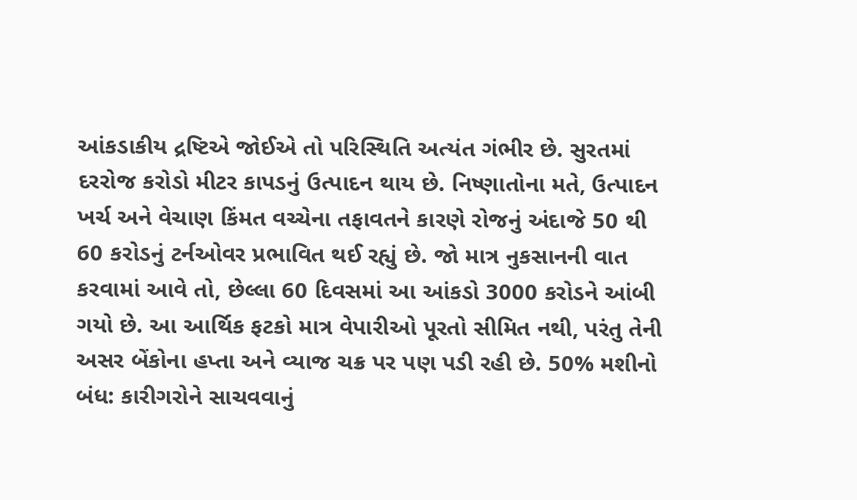આંકડાકીય દ્રષ્ટિએ જોઈએ તો પરિસ્થિતિ અત્યંત ગંભીર છે. સુરતમાં દરરોજ કરોડો મીટર કાપડનું ઉત્પાદન થાય છે. નિષ્ણાતોના મતે, ઉત્પાદન ખર્ચ અને વેચાણ કિંમત વચ્ચેના તફાવતને કારણે રોજનું અંદાજે 50 થી 60 કરોડનું ટર્નઓવર પ્રભાવિત થઈ રહ્યું છે. જો માત્ર નુકસાનની વાત કરવામાં આવે તો, છેલ્લા 60 દિવસમાં આ આંકડો 3000 કરોડને આંબી ગયો છે. આ આર્થિક ફટકો માત્ર વેપારીઓ પૂરતો સીમિત નથી, પરંતુ તેની અસર બેંકોના હપ્તા અને વ્યાજ ચક્ર પર પણ પડી રહી છે. 50% મશીનો બંધ: કારીગરોને સાચવવાનું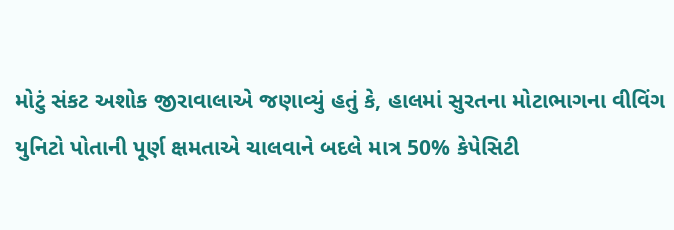મોટું સંકટ અશોક જીરાવાલાએ જણાવ્યું હતું કે, હાલમાં સુરતના મોટાભાગના વીવિંગ યુનિટો પોતાની પૂર્ણ ક્ષમતાએ ચાલવાને બદલે માત્ર 50% કેપેસિટી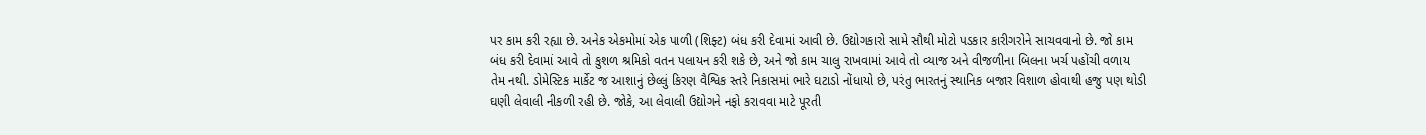પર કામ કરી રહ્યા છે. અનેક એકમોમાં એક પાળી (શિફ્ટ) બંધ કરી દેવામાં આવી છે. ઉદ્યોગકારો સામે સૌથી મોટો પડકાર કારીગરોને સાચવવાનો છે. જો કામ બંધ કરી દેવામાં આવે તો કુશળ શ્રમિકો વતન પલાયન કરી શકે છે, અને જો કામ ચાલુ રાખવામાં આવે તો વ્યાજ અને વીજળીના બિલના ખર્ચ પહોંચી વળાય તેમ નથી. ડોમેસ્ટિક માર્કેટ જ આશાનું છેલ્લું કિરણ વૈશ્વિક સ્તરે નિકાસમાં ભારે ઘટાડો નોંધાયો છે, પરંતુ ભારતનું સ્થાનિક બજાર વિશાળ હોવાથી હજુ પણ થોડી ઘણી લેવાલી નીકળી રહી છે. જોકે, આ લેવાલી ઉદ્યોગને નફો કરાવવા માટે પૂરતી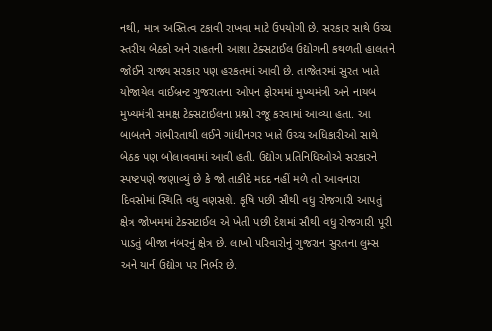નથી, માત્ર અસ્તિત્વ ટકાવી રાખવા માટે ઉપયોગી છે. સરકાર સાથે ઉચ્ચ સ્તરીય બેઠકો અને રાહતની આશા ટેક્સટાઈલ ઉદ્યોગની કથળતી હાલતને જોઈને રાજ્ય સરકાર પણ હરકતમાં આવી છે. તાજેતરમાં સુરત ખાતે યોજાયેલ વાઈબ્રન્ટ ગુજરાતના ઓપન ફોરમમાં મુખ્યમંત્રી અને નાયબ મુખ્યમંત્રી સમક્ષ ટેક્સટાઈલના પ્રશ્નો રજૂ કરવામાં આવ્યા હતા. આ બાબતને ગંભીરતાથી લઈને ગાંધીનગર ખાતે ઉચ્ચ અધિકારીઓ સાથે બેઠક પણ બોલાવવામાં આવી હતી. ઉદ્યોગ પ્રતિનિધિઓએ સરકારને સ્પષ્ટપણે જણાવ્યું છે કે જો તાકીદે મદદ નહીં મળે તો આવનારા દિવસોમાં સ્થિતિ વધુ વણસશે. કૃષિ પછી સૌથી વધુ રોજગારી આપતું ક્ષેત્ર જોખમમાં ટેક્સટાઈલ એ ખેતી પછી દેશમાં સૌથી વધુ રોજગારી પૂરી પાડતું બીજા નંબરનું ક્ષેત્ર છે. લાખો પરિવારોનું ગુજરાન સુરતના લુમ્સ અને યાર્ન ઉદ્યોગ પર નિર્ભર છે.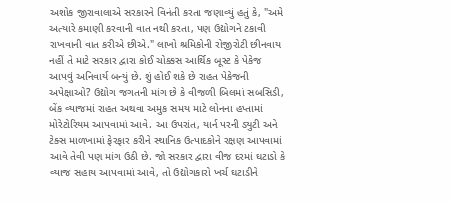અશોક જીરાવાલાએ સરકારને વિનંતી કરતા જણાવ્યું હતું કે, "અમે અત્યારે કમાણી કરવાની વાત નથી કરતા, પણ ઉદ્યોગને ટકાવી રાખવાની વાત કરીએ છીએ." લાખો શ્રમિકોની રોજીરોટી છીનવાય નહીં તે માટે સરકાર દ્વારા કોઈ ચોક્કસ આર્થિક બૂસ્ટ કે પેકેજ આપવું અનિવાર્ય બન્યું છે. શું હોઈ શકે છે રાહત પેકેજની અપેક્ષાઓ? ઉદ્યોગ જગતની માંગ છે કે વીજળી બિલમાં સબસિડી, બેંક વ્યાજમાં રાહત અથવા અમુક સમય માટે લોનના હપ્તામાં મોરેટોરિયમ આપવામાં આવે. આ ઉપરાંત, યાર્ન પરની ડ્યુટી અને ટેક્સ માળખામાં ફેરફાર કરીને સ્થાનિક ઉત્પાદકોને રક્ષણ આપવામાં આવે તેવી પણ માંગ ઉઠી છે. જો સરકાર દ્વારા વીજ દરમાં ઘટાડો કે વ્યાજ સહાય આપવામાં આવે, તો ઉદ્યોગકારો ખર્ચ ઘટાડીને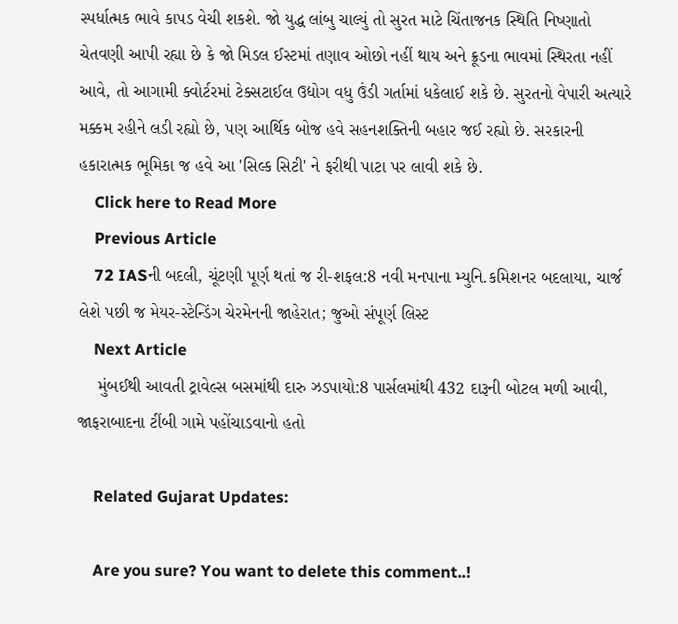સ્પર્ધાત્મક ભાવે કાપડ વેચી શકશે. જો યુદ્ધ લાંબુ ચાલ્યું તો સુરત માટે ચિંતાજનક સ્થિતિ નિષ્ણાતો ચેતવણી આપી રહ્યા છે કે જો મિડલ ઈસ્ટમાં તણાવ ઓછો નહીં થાય અને ક્રૂડના ભાવમાં સ્થિરતા નહીં આવે, તો આગામી ક્વોર્ટરમાં ટેક્સટાઈલ ઉદ્યોગ વધુ ઉંડી ગર્તામાં ધકેલાઈ શકે છે. સુરતનો વેપારી અત્યારે મક્કમ રહીને લડી રહ્યો છે, પણ આર્થિક બોજ હવે સહનશક્તિની બહાર જઈ રહ્યો છે. સરકારની હકારાત્મક ભૂમિકા જ હવે આ 'સિલ્ક સિટી' ને ફરીથી પાટા પર લાવી શકે છે.
    Click here to Read More
    Previous Article
    72 IASની બદલી, ચૂંટણી પૂર્ણ થતાં જ રી-શફલ:8 નવી મનપાના મ્યુનિ.કમિશનર બદલાયા, ચાર્જ લેશે પછી જ મેયર-સ્ટેન્ડિંગ ચેરમેનની જાહેરાત; જુઓ સંપૂર્ણ લિસ્ટ
    Next Article
    મુંબઈથી આવતી ટ્રાવેલ્સ બસમાંથી દારુ ઝડપાયો:8 પાર્સલમાંથી 432 દારૂની બોટલ મળી આવી, જાફરાબાદના ટીંબી ગામે પહોંચાડવાનો હતો

    Related Gujarat Updates:

    Are you sure? You want to delete this comment..!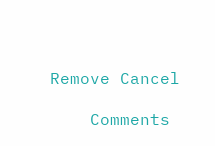Remove Cancel

    Comments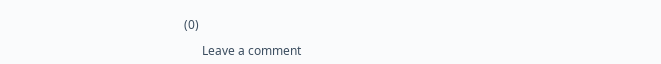(0)

      Leave a comment